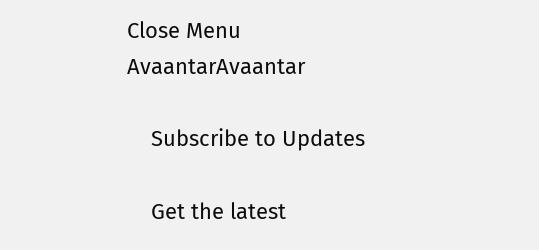Close Menu
AvaantarAvaantar

    Subscribe to Updates

    Get the latest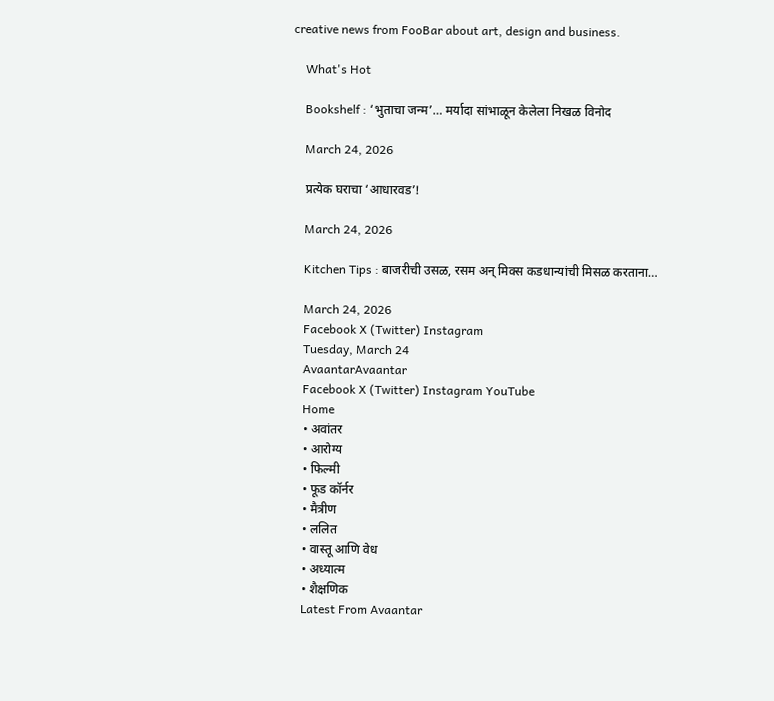creative news from FooBar about art, design and business.

    What's Hot

    Bookshelf : ‘भुताचा जन्म’… मर्यादा सांभाळून केलेला निखळ विनोद

    March 24, 2026

    प्रत्येक घराचा ‘आधारवड’!

    March 24, 2026

    Kitchen Tips : बाजरीची उसळ, रसम अन् मिक्स कडधान्यांची मिसळ करताना…

    March 24, 2026
    Facebook X (Twitter) Instagram
    Tuesday, March 24
    AvaantarAvaantar
    Facebook X (Twitter) Instagram YouTube
    Home
    • अवांतर
    • आरोग्य
    • फिल्मी
    • फूड कॉर्नर
    • मैत्रीण
    • ललित
    • वास्तू आणि वेध
    • अध्यात्म
    • शैक्षणिक
    Latest From Avaantar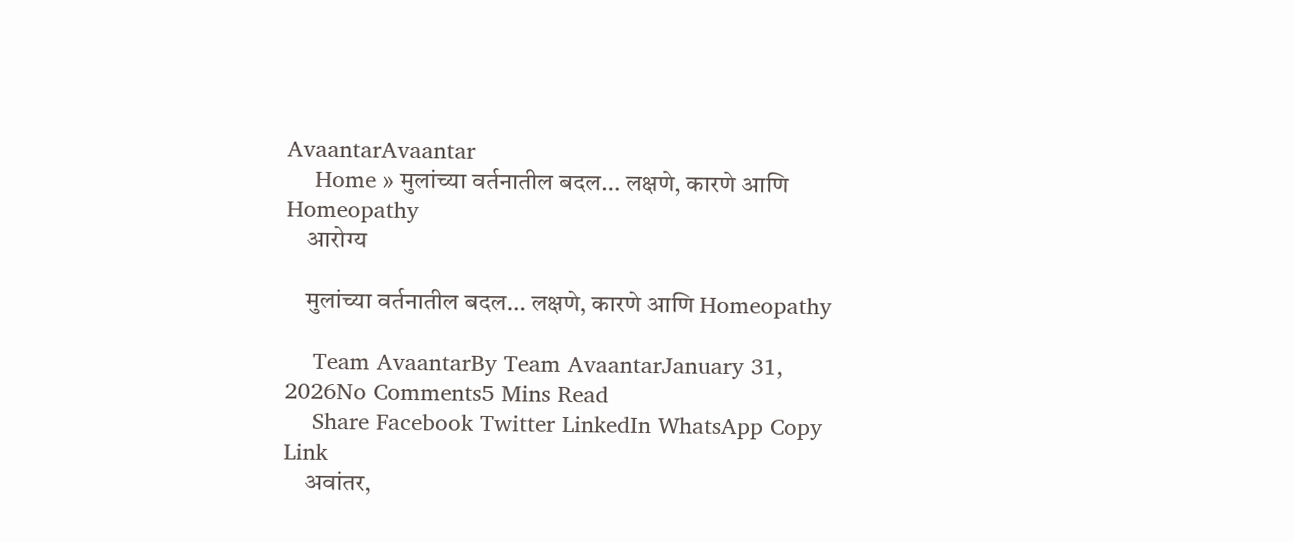AvaantarAvaantar
    Home » मुलांच्या वर्तनातील बदल… लक्षणे, कारणे आणि Homeopathy
    आरोग्य

    मुलांच्या वर्तनातील बदल… लक्षणे, कारणे आणि Homeopathy

    Team AvaantarBy Team AvaantarJanuary 31, 2026No Comments5 Mins Read
    Share Facebook Twitter LinkedIn WhatsApp Copy Link
    अवांतर,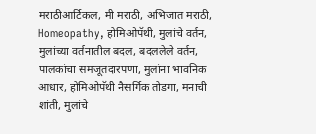मराठीआर्टिकल, मी मराठी, अभिजात मराठी, Homeopathy, होमिओपॅथी, मुलांचे वर्तन, मुलांच्या वर्तनातील बदल, बदललेले वर्तन, पालकांचा समजूतदारपणा, मुलांना भावनिक आधार, होमिओपॅथी नैसर्गिक तोडगा, मनाची शांती, मुलांचे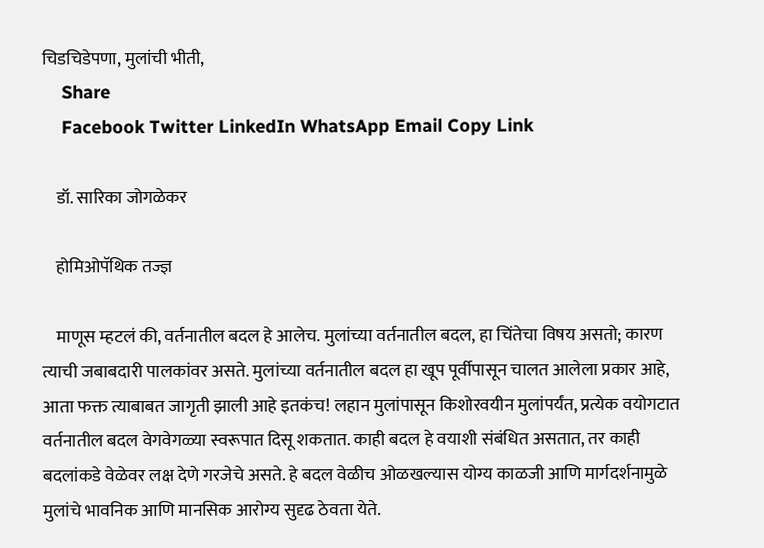चिडचिडेपणा, मुलांची भीती,
    Share
    Facebook Twitter LinkedIn WhatsApp Email Copy Link

    डॉ. सारिका जोगळेकर

    होमिओपॅथिक तज्ज्ञ

    माणूस म्हटलं की, वर्तनातील बदल हे आलेच. मुलांच्या वर्तनातील बदल, हा चिंतेचा विषय असतो; कारण त्याची जबाबदारी पालकांवर असते. मुलांच्या वर्तनातील बदल हा खूप पूर्वीपासून चालत आलेला प्रकार आहे, आता फक्त त्याबाबत जागृती झाली आहे इतकंच! लहान मुलांपासून किशोरवयीन मुलांपर्यंत, प्रत्येक वयोगटात वर्तनातील बदल वेगवेगळ्या स्वरूपात दिसू शकतात. काही बदल हे वयाशी संबंधित असतात, तर काही बदलांकडे वेळेवर लक्ष देणे गरजेचे असते. हे बदल वेळीच ओळखल्यास योग्य काळजी आणि मार्गदर्शनामुळे मुलांचे भावनिक आणि मानसिक आरोग्य सुदृढ ठेवता येते.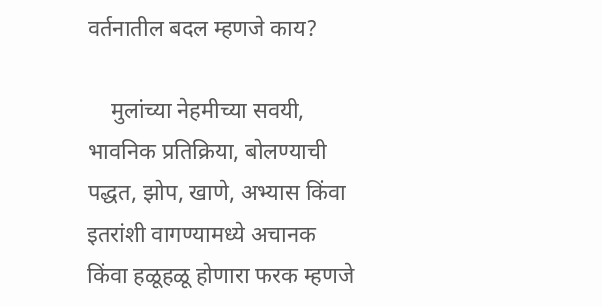वर्तनातील बदल म्हणजे काय?

    मुलांच्या नेहमीच्या सवयी, भावनिक प्रतिक्रिया, बोलण्याची पद्धत, झोप, खाणे, अभ्यास किंवा इतरांशी वागण्यामध्ये अचानक किंवा हळूहळू होणारा फरक म्हणजे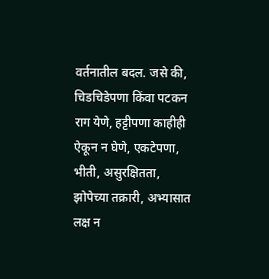वर्तनातील बदल. जसे की, चिडचिडेपणा किंवा पटकन राग येणे, हट्टीपणा काहीही ऐकून न घेणे, एकटेपणा, भीती, असुरक्षितता, झोपेच्या तक्रारी, अभ्यासात लक्ष न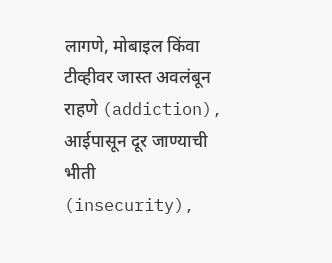लागणे, मोबाइल किंवा टीव्हीवर जास्त अवलंबून राहणे (addiction), आईपासून दूर जाण्याची भीती (insecurity),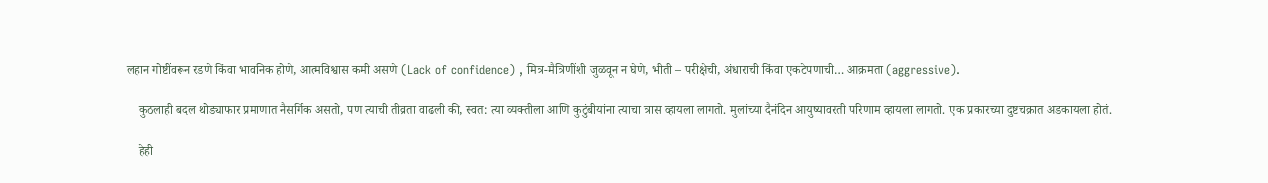लहान गोष्टींवरून रडणे किंवा भावनिक होणे, आत्मविश्वास कमी असणे (Lack of confidence) , मित्र-मैत्रिणींशी जुळवून न घेणे, भीती – परीक्षेची, अंधाराची किंवा एकटेपणाची… आक्रमता (aggressive).

    कुठलाही बदल थोड्याफार प्रमाणात नैसर्गिक असतो, पण त्याची तीव्रता वाढली की, स्वत: त्या व्यक्तीला आणि कुटुंबीयांना त्याचा त्रास व्हायला लागतो. मुलांच्या दैनंदिन आयुष्यावरती परिणाम व्हायला लागतो. एक प्रकारच्या दुष्टचक्रात अडकायला होतं.

    हेही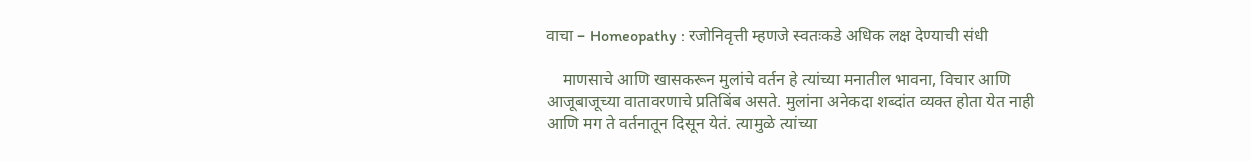वाचा – Homeopathy : रजोनिवृत्ती म्हणजे स्वतःकडे अधिक लक्ष देण्याची संधी

    माणसाचे आणि खासकरून मुलांचे वर्तन हे त्यांच्या मनातील भावना, विचार आणि आजूबाजूच्या वातावरणाचे प्रतिबिंब असते. मुलांना अनेकदा शब्दांत व्यक्त होता येत नाही आणि मग ते वर्तनातून दिसून येतं. त्यामुळे त्यांच्या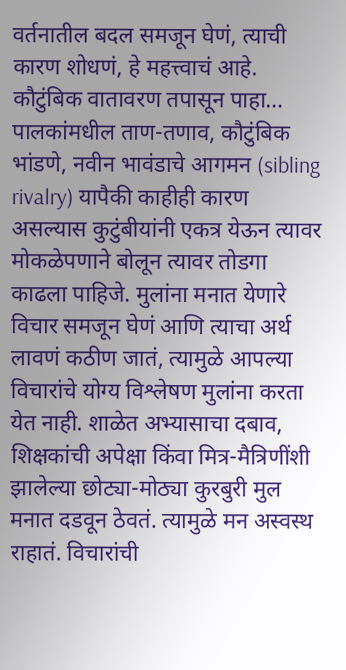वर्तनातील बदल समजून घेणं, त्याची कारण शोधणं, हे महत्त्वाचं आहे. कौटुंबिक वातावरण तपासून पाहा… पालकांमधील ताण-तणाव, कौटुंबिक भांडणे, नवीन भावंडाचे आगमन (sibling rivalry) यापैकी काहीही कारण असल्यास कुटुंबीयांनी एकत्र येऊन त्यावर मोकळेपणाने बोलून त्यावर तोडगा काढला पाहिजे. मुलांना मनात येणारे विचार समजून घेणं आणि त्याचा अर्थ लावणं कठीण जातं, त्यामुळे आपल्या विचारांचे योग्य विश्लेषण मुलांना करता येत नाही. शाळेत अभ्यासाचा दबाव, शिक्षकांची अपेक्षा किंवा मित्र-मैत्रिणींशी झालेल्या छोट्या-मोठ्या कुरबुरी मुल मनात दडवून ठेवतं. त्यामुळे मन अस्वस्थ राहातं. विचारांची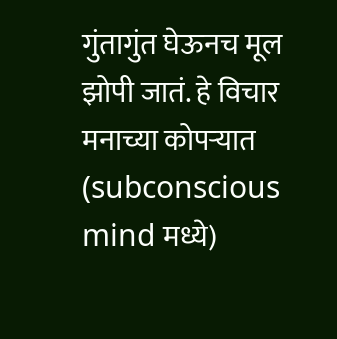गुंतागुंत घेऊनच मूल झोपी जातं. हे विचार मनाच्या कोपऱ्यात (subconscious mind मध्ये)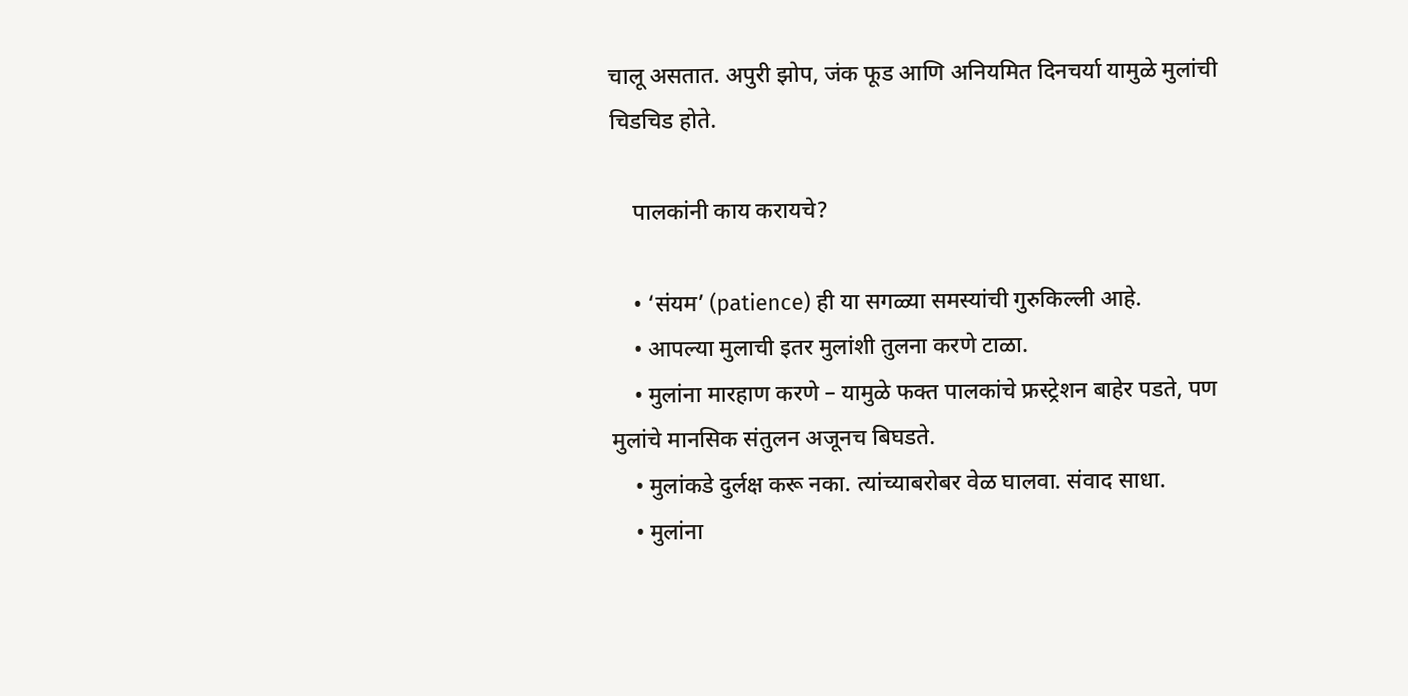चालू असतात. अपुरी झोप, जंक फूड आणि अनियमित दिनचर्या यामुळे मुलांची चिडचिड होते.

    पालकांनी काय करायचे?

    • ‘संयम’ (patience) ही या सगळ्या समस्यांची गुरुकिल्ली आहे.
    • आपल्या मुलाची इतर मुलांशी तुलना करणे टाळा.
    • मुलांना मारहाण करणे – यामुळे फक्त पालकांचे फ्रस्ट्रेशन बाहेर पडते, पण मुलांचे मानसिक संतुलन अजूनच बिघडते.
    • मुलांकडे दुर्लक्ष करू नका. त्यांच्याबरोबर वेळ घालवा. संवाद साधा.
    • मुलांना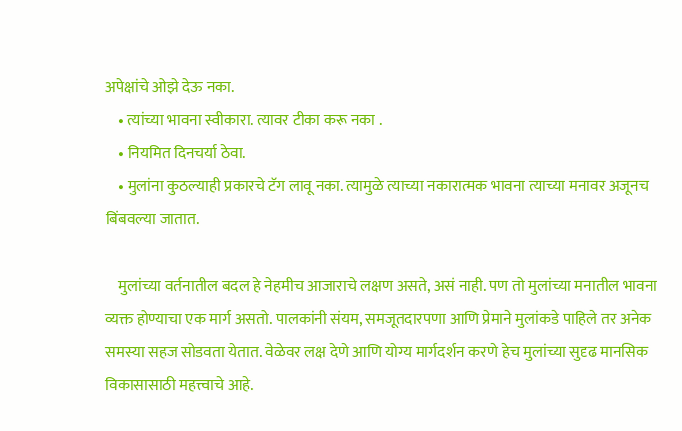अपेक्षांचे ओझे देऊ नका.
    • त्यांच्या भावना स्वीकारा. त्यावर टीका करू नका .
    • नियमित दिनचर्या ठेवा.
    • मुलांना कुठल्याही प्रकारचे टॅग लावू नका. त्यामुळे त्याच्या नकारात्मक भावना त्याच्या मनावर अजूनच बिंबवल्या जातात.

    मुलांच्या वर्तनातील बदल हे नेहमीच आजाराचे लक्षण असते, असं नाही. पण तो मुलांच्या मनातील भावना व्यक्त होण्याचा एक मार्ग असतो. पालकांनी संयम, समजूतदारपणा आणि प्रेमाने मुलांकडे पाहिले तर अनेक समस्या सहज सोडवता येतात. वेळेवर लक्ष देणे आणि योग्य मार्गदर्शन करणे हेच मुलांच्या सुदृढ मानसिक विकासासाठी महत्त्वाचे आहे.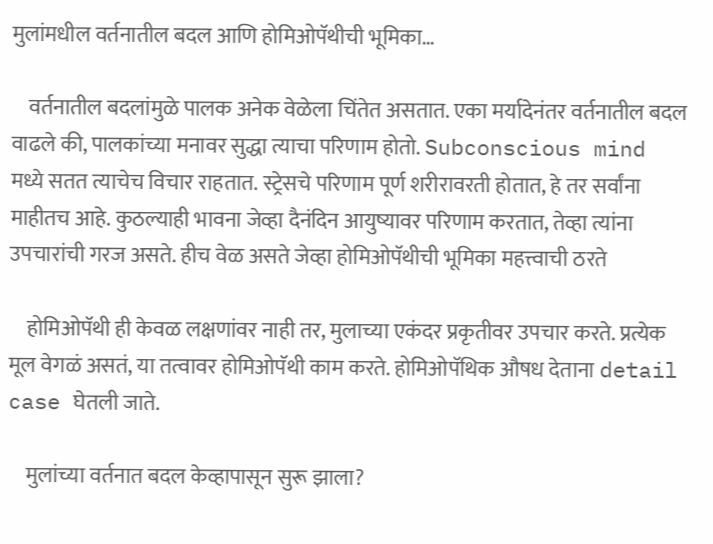मुलांमधील वर्तनातील बदल आणि होमिओपॅथीची भूमिका…

    वर्तनातील बदलांमुळे पालक अनेक वेळेला चिंतेत असतात. एका मर्यादेनंतर वर्तनातील बदल वाढले की, पालकांच्या मनावर सुद्धा त्याचा परिणाम होतो. Subconscious mind मध्ये सतत त्याचेच विचार राहतात. स्ट्रेसचे परिणाम पूर्ण शरीरावरती होतात, हे तर सर्वांना माहीतच आहे. कुठल्याही भावना जेव्हा दैनंदिन आयुष्यावर परिणाम करतात, तेव्हा त्यांना उपचारांची गरज असते. हीच वेळ असते जेव्हा होमिओपॅथीची भूमिका महत्त्वाची ठरते

    होमिओपॅथी ही केवळ लक्षणांवर नाही तर, मुलाच्या एकंदर प्रकृतीवर उपचार करते. प्रत्येक मूल वेगळं असतं, या तत्वावर होमिओपॅथी काम करते. होमिओपॅथिक औषध देताना detail case घेतली जाते.

    मुलांच्या वर्तनात बदल केव्हापासून सुरू झाला?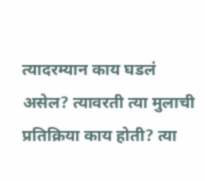त्यादरम्यान काय घडलं असेल? त्यावरती त्या मुलाची प्रतिक्रिया काय होती? त्या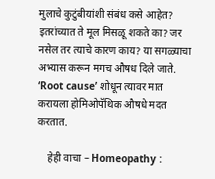मुलाचे कुटुंबीयांशी संबंध कसे आहेत? इतरांच्यात ते मूल मिसळू शकते का? जर नसेल तर त्याचे कारण काय? या सगळ्याचा अभ्यास करून मगच औषध दिले जाते. ‘Root cause’ शोधून त्यावर मात करायला होमिओपॅथिक औषधे मदत करतात.

    हेही वाचा – Homeopathy :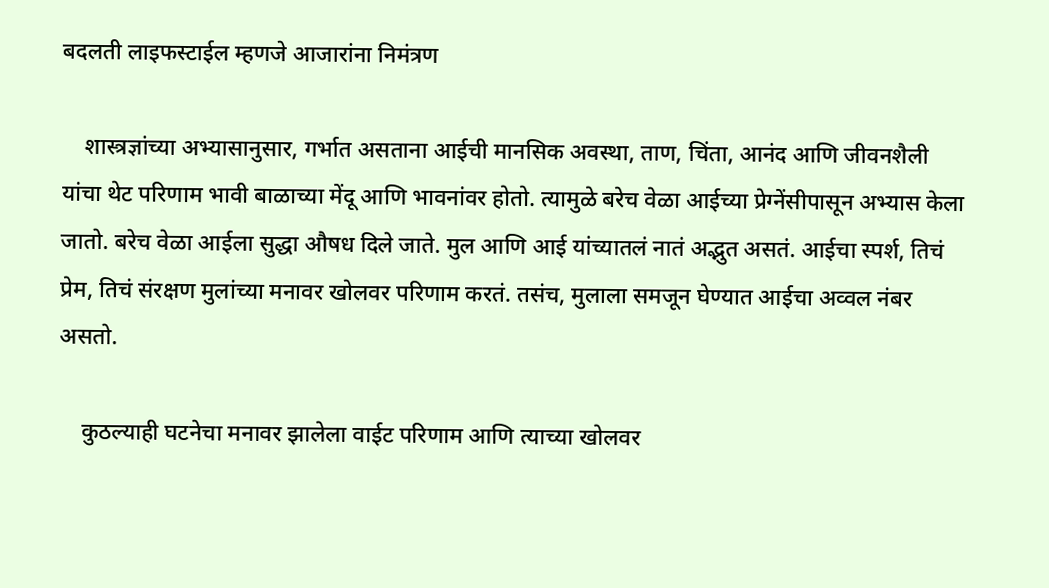बदलती लाइफस्टाईल म्हणजे आजारांना निमंत्रण

    शास्त्रज्ञांच्या अभ्यासानुसार, गर्भात असताना आईची मानसिक अवस्था, ताण, चिंता, आनंद आणि जीवनशैली यांचा थेट परिणाम भावी बाळाच्या मेंदू आणि भावनांवर होतो. त्यामुळे बरेच वेळा आईच्या प्रेग्नेंसीपासून अभ्यास केला जातो. बरेच वेळा आईला सुद्धा औषध दिले जाते. मुल आणि आई यांच्यातलं नातं अद्भुत असतं. आईचा स्पर्श, तिचं प्रेम, तिचं संरक्षण मुलांच्या मनावर खोलवर परिणाम करतं. तसंच, मुलाला समजून घेण्यात आईचा अव्वल नंबर असतो.

    कुठल्याही घटनेचा मनावर झालेला वाईट परिणाम आणि त्याच्या खोलवर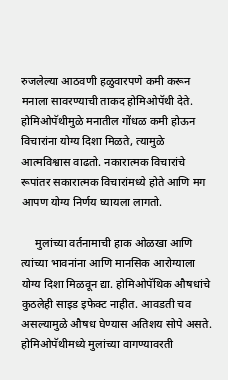रुजलेल्या आठवणी हळुवारपणे कमी करून मनाला सावरण्याची ताकद होमिओपॅथी देते. होमिओपॅथीमुळे मनातील गोंधळ कमी होऊन विचारांना योग्य दिशा मिळते, त्यामुळे आत्मविश्वास वाढतो. नकारात्मक विचारांचे रूपांतर सकारात्मक विचारांमध्ये होते आणि मग आपण योग्य निर्णय घ्यायला लागतो.

     मुलांच्या वर्तनामाची हाक ओळखा आणि त्यांच्या भावनांना आणि मानसिक आरोग्याला योग्य दिशा मिळवून द्या. होमिओपॅथिक औषधांचे कुठलेही साइड इफेक्ट नाहीत. आवडती चव असल्यामुळे औषध घेण्यास अतिशय सोपे असते. होमिओपॅथीमध्ये मुलांच्या वागण्यावरती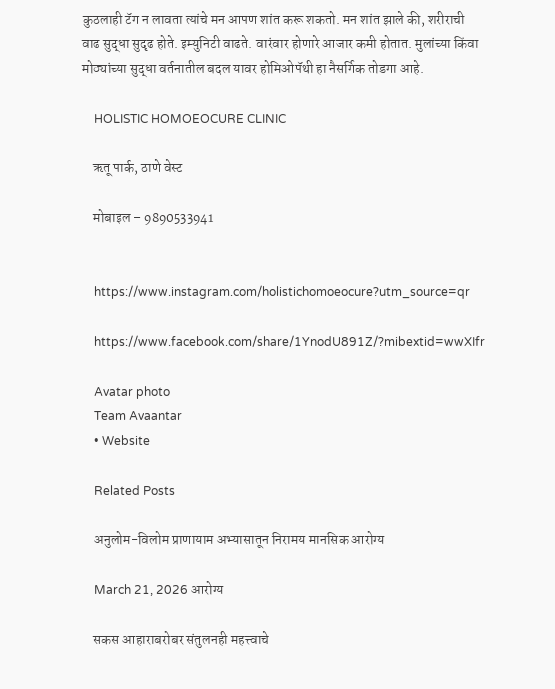कुठलाही टॅग न लावता त्यांचे मन आपण शांत करू शकतो. मन शांत झाले की, शरीराची वाढ सुद्धा सुदृढ होते. इम्युनिटी वाढते. वारंवार होणारे आजार कमी होतात. मुलांच्या किंवा मोठ्यांच्या सुद्धा वर्तनातील बदल यावर होमिओपॅथी हा नैसर्गिक तोडगा आहे.

    HOLISTIC HOMOEOCURE CLINIC

    ऋतू पार्क, ठाणे वेस्ट

    मोबाइल – 9890533941


    https://www.instagram.com/holistichomoeocure?utm_source=qr

    https://www.facebook.com/share/1YnodU891Z/?mibextid=wwXIfr

    Avatar photo
    Team Avaantar
    • Website

    Related Posts

    अनुलोम-विलोम प्राणायाम अभ्यासातून निरामय मानसिक आरोग्य

    March 21, 2026 आरोग्य

    सकस आहाराबरोबर संतुलनही महत्त्वाचे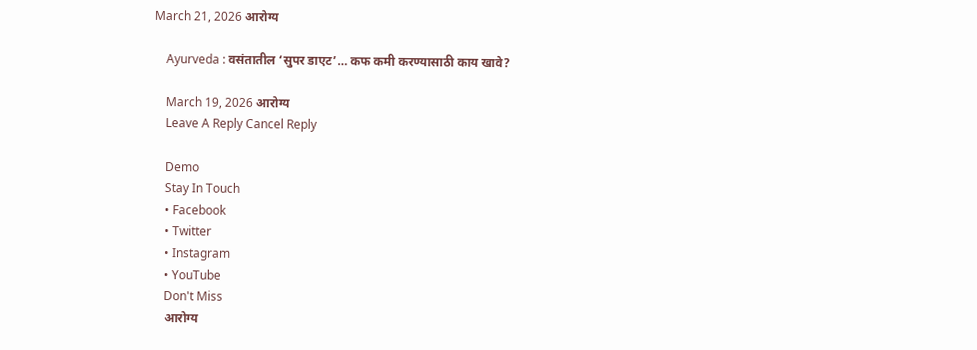March 21, 2026 आरोग्य

    Ayurveda : वसंतातील ‘सुपर डाएट’… कफ कमी करण्यासाठी काय खावे?

    March 19, 2026 आरोग्य
    Leave A Reply Cancel Reply

    Demo
    Stay In Touch
    • Facebook
    • Twitter
    • Instagram
    • YouTube
    Don't Miss
    आरोग्य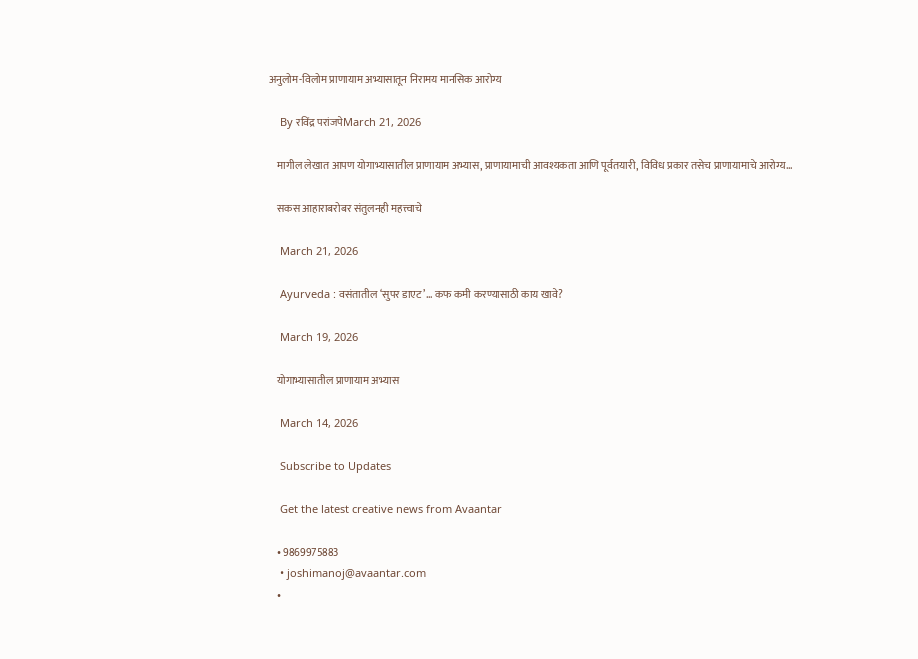अनुलोम-विलोम प्राणायाम अभ्यासातून निरामय मानसिक आरोग्य

    By रविंद्र परांजपेMarch 21, 2026

    मागील लेखात आपण योगाभ्यासातील प्राणायाम अभ्यास, प्राणायामाची आवश्यकता आणि पूर्वतयारी, विविध प्रकार तसेच प्राणायामाचे आरोग्य…

    सकस आहाराबरोबर संतुलनही महत्त्वाचे

    March 21, 2026

    Ayurveda : वसंतातील ‘सुपर डाएट’… कफ कमी करण्यासाठी काय खावे?

    March 19, 2026

    योगाभ्यासातील प्राणायाम अभ्यास

    March 14, 2026

    Subscribe to Updates

    Get the latest creative news from Avaantar

    • 9869975883
    • joshimanoj@avaantar.com
    •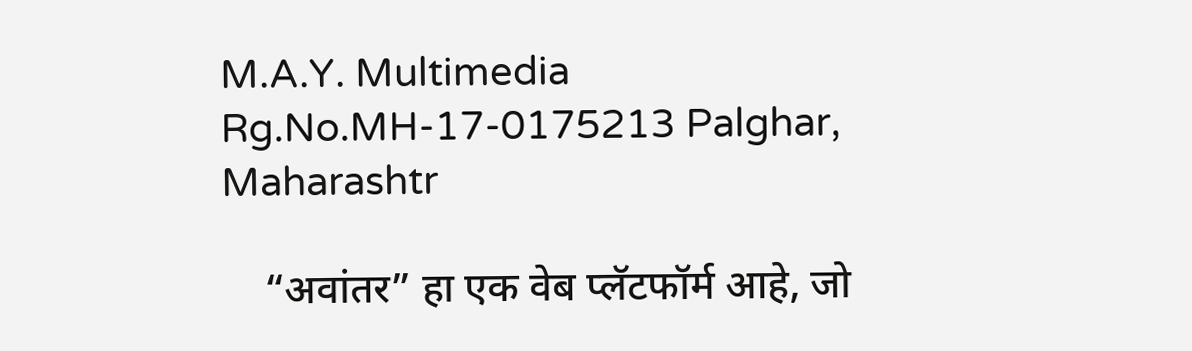M.A.Y. Multimedia Rg.No.MH-17-0175213 Palghar, Maharashtr

    “अवांतर” हा एक वेब प्लॅटफॉर्म आहे, जो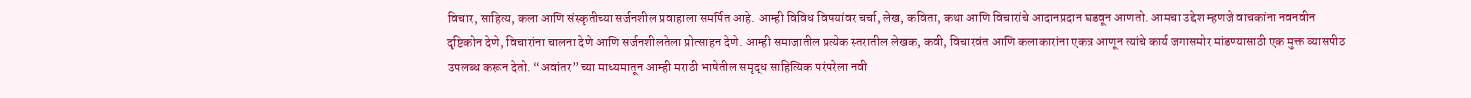विचार, साहित्य, कला आणि संस्कृतीच्या सर्जनशील प्रवाहाला समर्पित आहे. आम्ही विविध विषयांवर चर्चा, लेख, कविता, कथा आणि विचारांचे आदानप्रदान घडवून आणतो. आमचा उद्देश म्हणजे वाचकांना नवनवीन दृष्टिकोन देणे, विचारांना चालना देणे आणि सर्जनशीलतेला प्रोत्साहन देणे. आम्ही समाजातील प्रत्येक स्तरातील लेखक, कवी, विचारवंत आणि कलाकारांना एकत्र आणून त्यांचे कार्य जगासमोर मांडण्यासाठी एक मुक्त व्यासपीठ उपलब्ध करून देतो. “अवांतर” च्या माध्यमातून आम्ही मराठी भाषेतील समृद्ध साहित्यिक परंपरेला नवी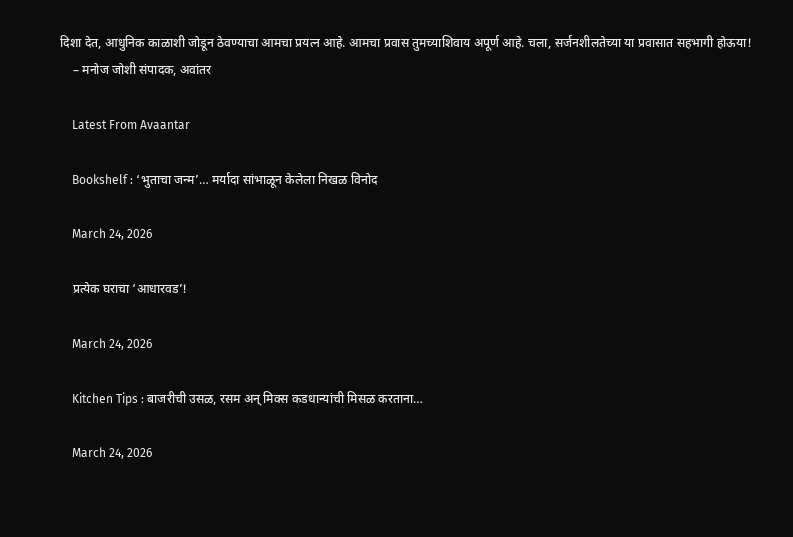दिशा देत, आधुनिक काळाशी जोडून ठेवण्याचा आमचा प्रयत्न आहे. आमचा प्रवास तुमच्याशिवाय अपूर्ण आहे. चला, सर्जनशीलतेच्या या प्रवासात सहभागी होऊया!
    – मनोज जोशी संपादक, अवांतर

    Latest From Avaantar

    Bookshelf : ‘भुताचा जन्म’… मर्यादा सांभाळून केलेला निखळ विनोद

    March 24, 2026

    प्रत्येक घराचा ‘आधारवड’!

    March 24, 2026

    Kitchen Tips : बाजरीची उसळ, रसम अन् मिक्स कडधान्यांची मिसळ करताना…

    March 24, 2026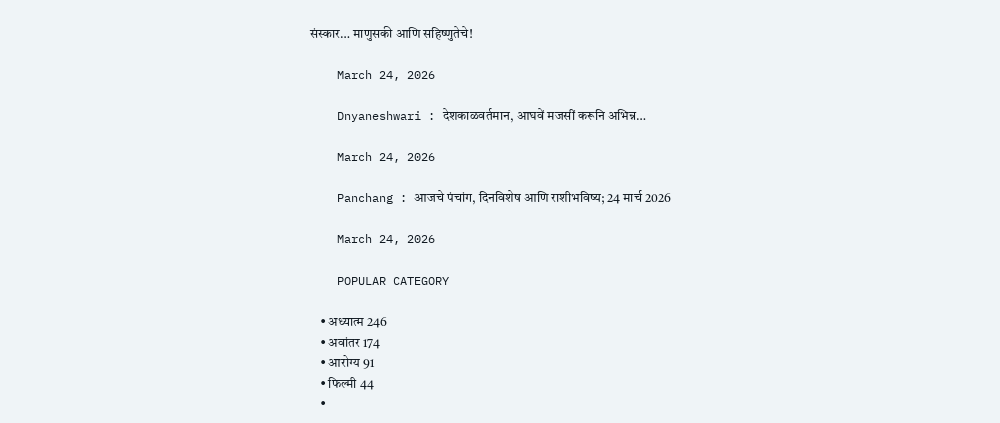संस्कार… माणुसकी आणि सहिष्णुतेचे!

    March 24, 2026

    Dnyaneshwari : देशकाळवर्तमान, आघवें मजसीं करूनि अभिन्न…

    March 24, 2026

    Panchang : आजचे पंचांग, दिनविशेष आणि राशीभविष्य; 24 मार्च 2026

    March 24, 2026

    POPULAR CATEGORY

    • अध्यात्म 246
    • अवांतर 174
    • आरोग्य 91
    • फिल्मी 44
    •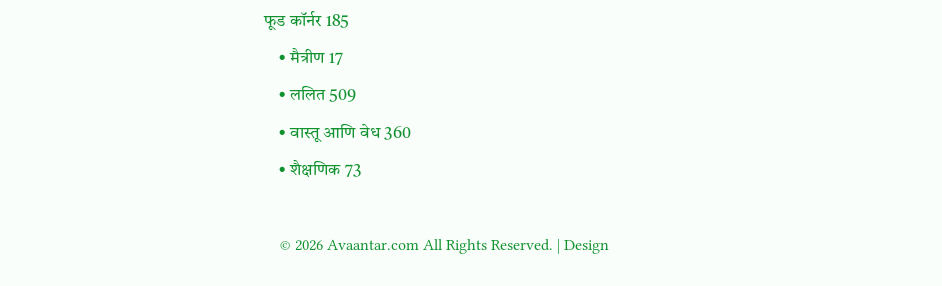फूड कॉर्नर 185
    • मैत्रीण 17
    • ललित 509
    • वास्तू आणि वेध 360
    • शैक्षणिक 73

    © 2026 Avaantar.com All Rights Reserved. | Design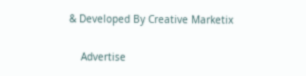& Developed By Creative Marketix

    Advertise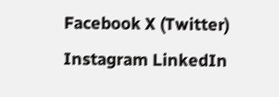Facebook X (Twitter) Instagram LinkedIn